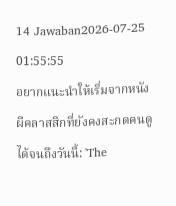14 Jawaban2026-07-25 01:55:55
อยากแนะนำให้เริ่มจากหนังผีคลาสสิกที่ยังคงสะกดคนดูได้จนถึงวันนี้: 'The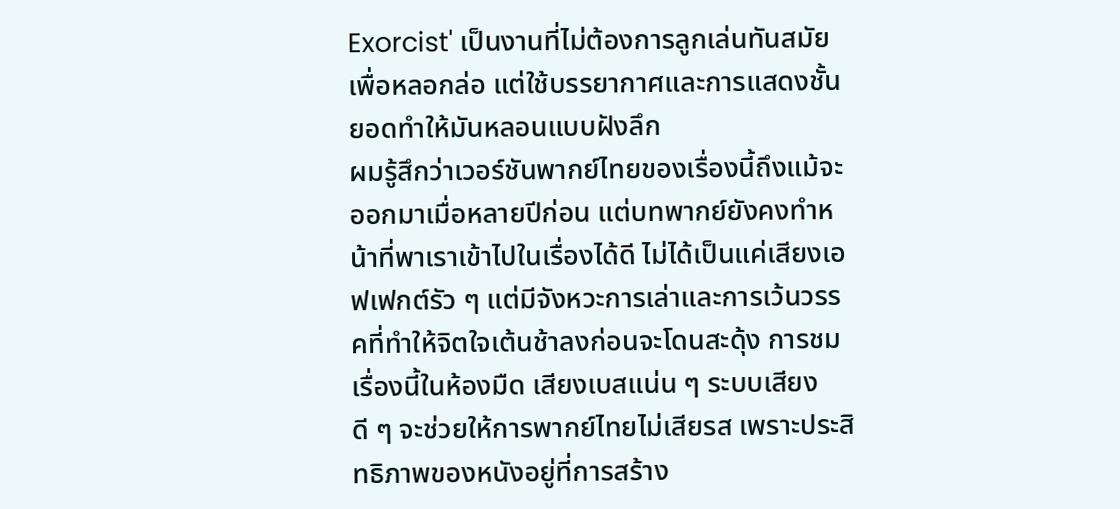Exorcist' เป็นงานที่ไม่ต้องการลูกเล่นทันสมัยเพื่อหลอกล่อ แต่ใช้บรรยากาศและการแสดงชั้นยอดทำให้มันหลอนแบบฝังลึก
ผมรู้สึกว่าเวอร์ชันพากย์ไทยของเรื่องนี้ถึงแม้จะออกมาเมื่อหลายปีก่อน แต่บทพากย์ยังคงทำหน้าที่พาเราเข้าไปในเรื่องได้ดี ไม่ได้เป็นแค่เสียงเอฟเฟกต์รัว ๆ แต่มีจังหวะการเล่าและการเว้นวรรคที่ทำให้จิตใจเต้นช้าลงก่อนจะโดนสะดุ้ง การชมเรื่องนี้ในห้องมืด เสียงเบสแน่น ๆ ระบบเสียงดี ๆ จะช่วยให้การพากย์ไทยไม่เสียรส เพราะประสิทธิภาพของหนังอยู่ที่การสร้าง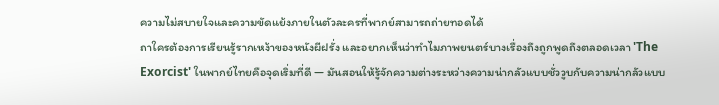ความไม่สบายใจและความขัดแย้งภายในตัวละครที่พากย์สามารถถ่ายทอดได้
ถาใครต้องการเรียนรู้รากเหง้าของหนังผีฝรั่ง และอยากเห็นว่าทำไมภาพยนตร์บางเรื่องถึงถูกพูดถึงตลอดเวลา 'The Exorcist' ในพากย์ไทยคือจุดเริ่มที่ดี — มันสอนให้รู้จักความต่างระหว่างความน่ากลัวแบบชั่ววูบกับความน่ากลัวแบบ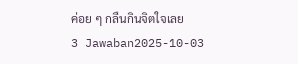ค่อย ๆ กลืนกินจิตใจเลย
3 Jawaban2025-10-03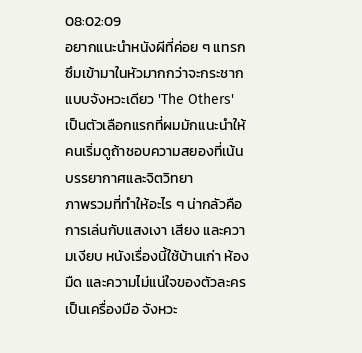08:02:09
อยากแนะนำหนังผีที่ค่อย ๆ แทรกซึมเข้ามาในหัวมากกว่าจะกระชากแบบจังหวะเดียว 'The Others' เป็นตัวเลือกแรกที่ผมมักแนะนำให้คนเริ่มดูถ้าชอบความสยองที่เน้นบรรยากาศและจิตวิทยา
ภาพรวมที่ทำให้อะไร ๆ น่ากลัวคือการเล่นกับแสงเงา เสียง และความเงียบ หนังเรื่องนี้ใช้บ้านเก่า ห้องมืด และความไม่แน่ใจของตัวละครเป็นเครื่องมือ จังหวะ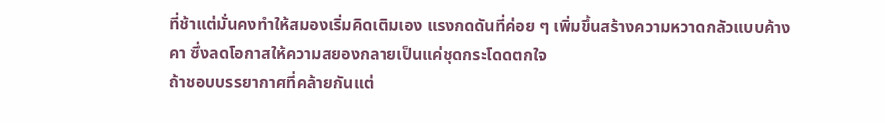ที่ช้าแต่มั่นคงทำให้สมองเริ่มคิดเติมเอง แรงกดดันที่ค่อย ๆ เพิ่มขึ้นสร้างความหวาดกลัวแบบค้างคา ซึ่งลดโอกาสให้ความสยองกลายเป็นแค่ชุดกระโดดตกใจ
ถ้าชอบบรรยากาศที่คล้ายกันแต่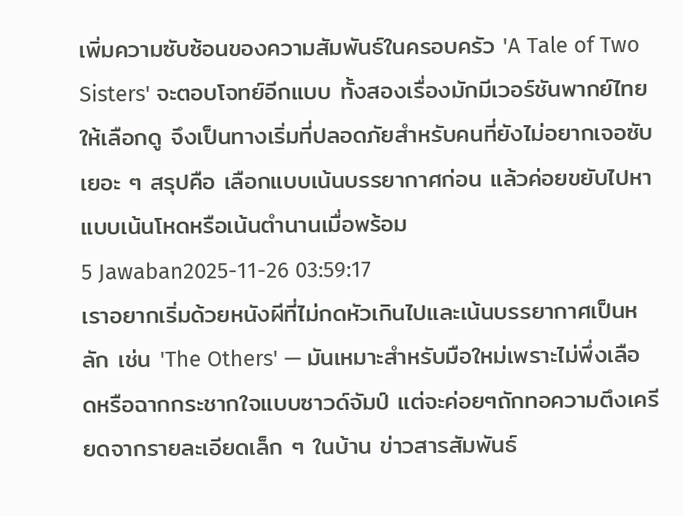เพิ่มความซับซ้อนของความสัมพันธ์ในครอบครัว 'A Tale of Two Sisters' จะตอบโจทย์อีกแบบ ทั้งสองเรื่องมักมีเวอร์ชันพากย์ไทยให้เลือกดู จึงเป็นทางเริ่มที่ปลอดภัยสำหรับคนที่ยังไม่อยากเจอซับเยอะ ๆ สรุปคือ เลือกแบบเน้นบรรยากาศก่อน แล้วค่อยขยับไปหาแบบเน้นโหดหรือเน้นตำนานเมื่อพร้อม
5 Jawaban2025-11-26 03:59:17
เราอยากเริ่มด้วยหนังผีที่ไม่กดหัวเกินไปและเน้นบรรยากาศเป็นหลัก เช่น 'The Others' — มันเหมาะสำหรับมือใหม่เพราะไม่พึ่งเลือดหรือฉากกระชากใจแบบซาวด์จัมป์ แต่จะค่อยๆถักทอความตึงเครียดจากรายละเอียดเล็ก ๆ ในบ้าน ข่าวสารสัมพันธ์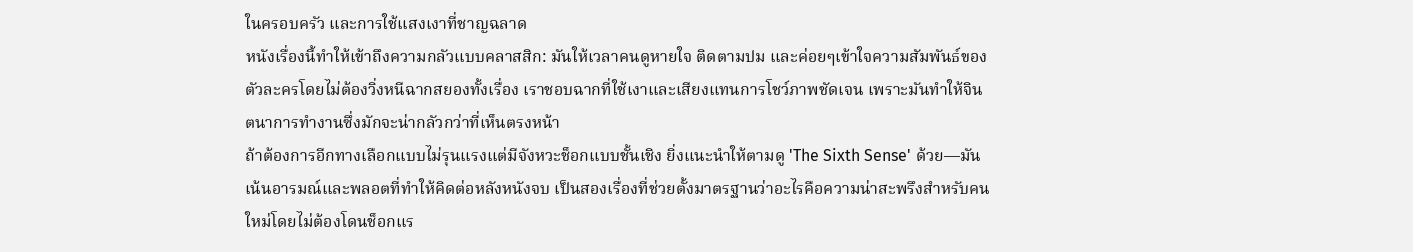ในครอบครัว และการใช้แสงเงาที่ชาญฉลาด
หนังเรื่องนี้ทำให้เข้าถึงความกลัวแบบคลาสสิก: มันให้เวลาคนดูหายใจ ติดตามปม และค่อยๆเข้าใจความสัมพันธ์ของตัวละครโดยไม่ต้องวิ่งหนีฉากสยองทั้งเรื่อง เราชอบฉากที่ใช้เงาและเสียงแทนการโชว์ภาพชัดเจน เพราะมันทำให้จินตนาการทำงานซึ่งมักจะน่ากลัวกว่าที่เห็นตรงหน้า
ถ้าต้องการอีกทางเลือกแบบไม่รุนแรงแต่มีจังหวะช็อกแบบชั้นเชิง ยิ่งแนะนำให้ตามดู 'The Sixth Sense' ด้วย—มันเน้นอารมณ์และพลอตที่ทำให้คิดต่อหลังหนังจบ เป็นสองเรื่องที่ช่วยตั้งมาตรฐานว่าอะไรคือความน่าสะพรึงสำหรับคนใหม่โดยไม่ต้องโดนช็อกแร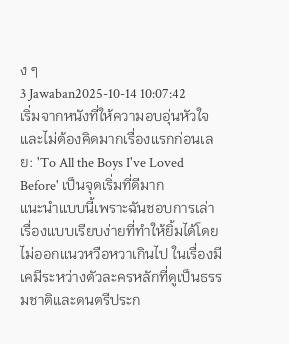ง ๆ
3 Jawaban2025-10-14 10:07:42
เริ่มจากหนังที่ให้ความอบอุ่นหัวใจและไม่ต้องคิดมากเรื่องแรกก่อนเลย: 'To All the Boys I've Loved Before' เป็นจุดเริ่มที่ดีมาก
แนะนำแบบนี้เพราะฉันชอบการเล่าเรื่องแบบเรียบง่ายที่ทำให้ยิ้มได้โดยไม่ออกแนวหวือหวาเกินไป ในเรื่องมีเคมีระหว่างตัวละครหลักที่ดูเป็นธรรมชาติและดนตรีประก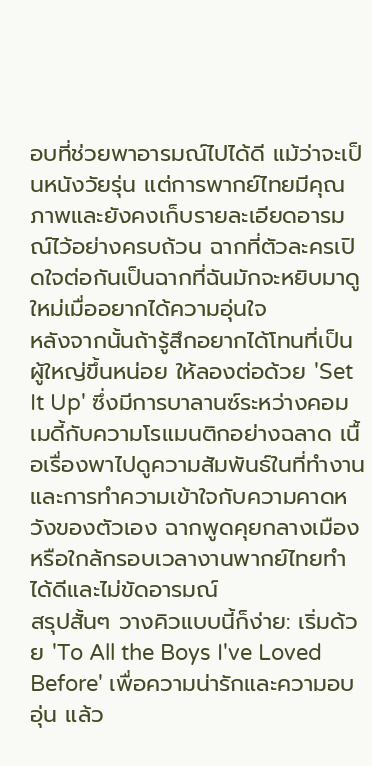อบที่ช่วยพาอารมณ์ไปได้ดี แม้ว่าจะเป็นหนังวัยรุ่น แต่การพากย์ไทยมีคุณภาพและยังคงเก็บรายละเอียดอารมณ์ไว้อย่างครบถ้วน ฉากที่ตัวละครเปิดใจต่อกันเป็นฉากที่ฉันมักจะหยิบมาดูใหม่เมื่ออยากได้ความอุ่นใจ
หลังจากนั้นถ้ารู้สึกอยากได้โทนที่เป็นผู้ใหญ่ขึ้นหน่อย ให้ลองต่อด้วย 'Set It Up' ซึ่งมีการบาลานซ์ระหว่างคอมเมดี้กับความโรแมนติกอย่างฉลาด เนื้อเรื่องพาไปดูความสัมพันธ์ในที่ทำงานและการทำความเข้าใจกับความคาดหวังของตัวเอง ฉากพูดคุยกลางเมืองหรือใกล้กรอบเวลางานพากย์ไทยทำได้ดีและไม่ขัดอารมณ์
สรุปสั้นๆ วางคิวแบบนี้ก็ง่าย: เริ่มด้วย 'To All the Boys I've Loved Before' เพื่อความน่ารักและความอบอุ่น แล้ว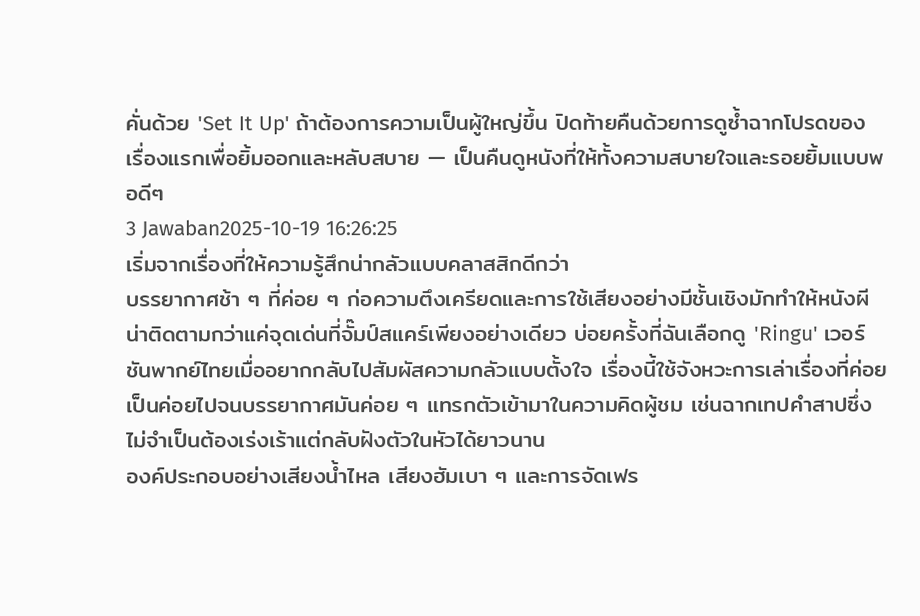คั่นด้วย 'Set It Up' ถ้าต้องการความเป็นผู้ใหญ่ขึ้น ปิดท้ายคืนด้วยการดูซ้ำฉากโปรดของเรื่องแรกเพื่อยิ้มออกและหลับสบาย — เป็นคืนดูหนังที่ให้ทั้งความสบายใจและรอยยิ้มแบบพอดีๆ
3 Jawaban2025-10-19 16:26:25
เริ่มจากเรื่องที่ให้ความรู้สึกน่ากลัวแบบคลาสสิกดีกว่า
บรรยากาศช้า ๆ ที่ค่อย ๆ ก่อความตึงเครียดและการใช้เสียงอย่างมีชั้นเชิงมักทำให้หนังผีน่าติดตามกว่าแค่จุดเด่นที่จั๊มป์สแคร์เพียงอย่างเดียว บ่อยครั้งที่ฉันเลือกดู 'Ringu' เวอร์ชันพากย์ไทยเมื่ออยากกลับไปสัมผัสความกลัวแบบตั้งใจ เรื่องนี้ใช้จังหวะการเล่าเรื่องที่ค่อยเป็นค่อยไปจนบรรยากาศมันค่อย ๆ แทรกตัวเข้ามาในความคิดผู้ชม เช่นฉากเทปคำสาปซึ่งไม่จำเป็นต้องเร่งเร้าแต่กลับฝังตัวในหัวได้ยาวนาน
องค์ประกอบอย่างเสียงน้ำไหล เสียงฮัมเบา ๆ และการจัดเฟร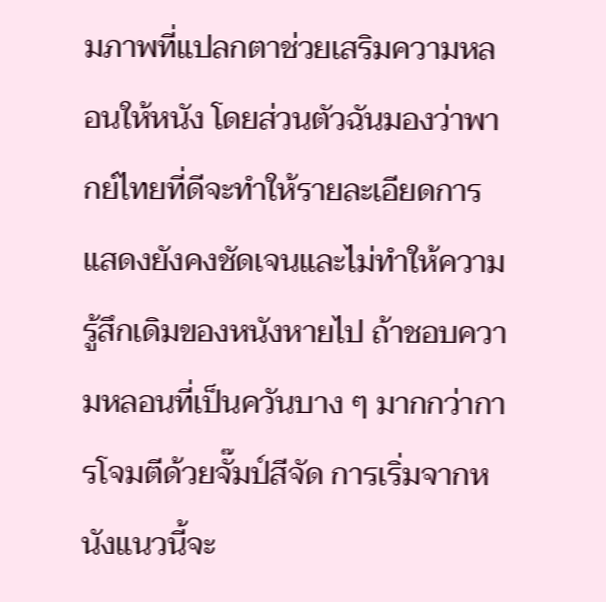มภาพที่แปลกตาช่วยเสริมความหลอนให้หนัง โดยส่วนตัวฉันมองว่าพากย์ไทยที่ดีจะทำให้รายละเอียดการแสดงยังคงชัดเจนและไม่ทำให้ความรู้สึกเดิมของหนังหายไป ถ้าชอบความหลอนที่เป็นควันบาง ๆ มากกว่าการโจมตีด้วยจั๊มป์สีจัด การเริ่มจากหนังแนวนี้จะ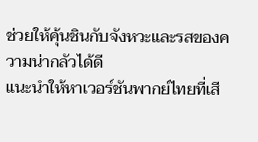ช่วยให้คุ้นชินกับจังหวะและรสของความน่ากลัวได้ดี
แนะนำให้หาเวอร์ชันพากย์ไทยที่เสี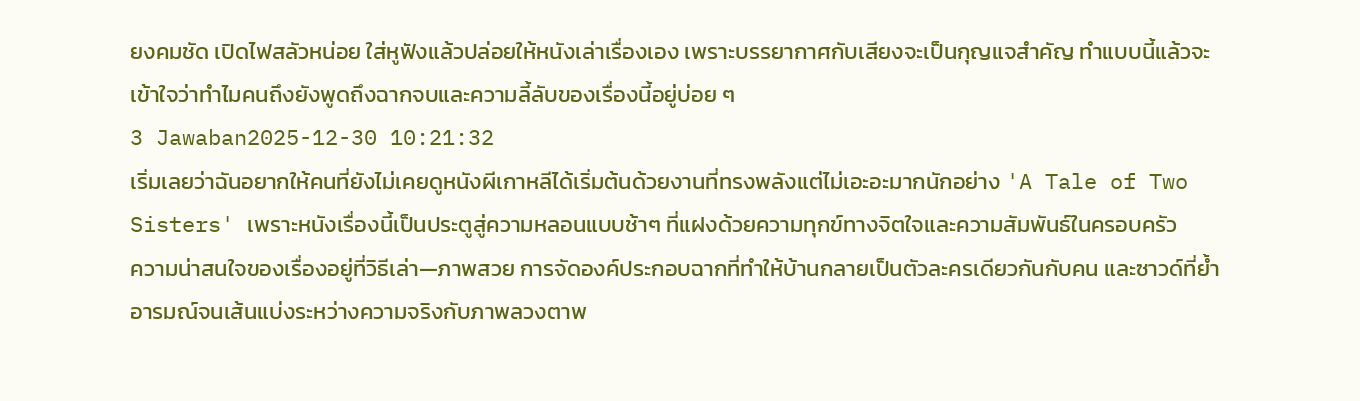ยงคมชัด เปิดไฟสลัวหน่อย ใส่หูฟังแล้วปล่อยให้หนังเล่าเรื่องเอง เพราะบรรยากาศกับเสียงจะเป็นกุญแจสำคัญ ทำแบบนี้แล้วจะเข้าใจว่าทำไมคนถึงยังพูดถึงฉากจบและความลี้ลับของเรื่องนี้อยู่บ่อย ๆ
3 Jawaban2025-12-30 10:21:32
เริ่มเลยว่าฉันอยากให้คนที่ยังไม่เคยดูหนังผีเกาหลีได้เริ่มต้นด้วยงานที่ทรงพลังแต่ไม่เอะอะมากนักอย่าง 'A Tale of Two Sisters' เพราะหนังเรื่องนี้เป็นประตูสู่ความหลอนแบบช้าๆ ที่แฝงด้วยความทุกข์ทางจิตใจและความสัมพันธ์ในครอบครัว
ความน่าสนใจของเรื่องอยู่ที่วิธีเล่า—ภาพสวย การจัดองค์ประกอบฉากที่ทำให้บ้านกลายเป็นตัวละครเดียวกันกับคน และซาวด์ที่ย้ำอารมณ์จนเส้นแบ่งระหว่างความจริงกับภาพลวงตาพ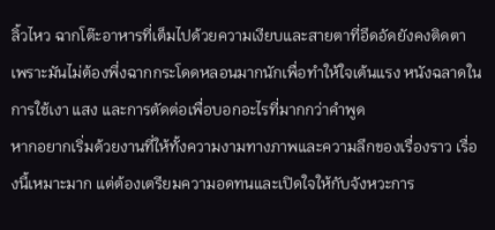ลิ้วไหว ฉากโต๊ะอาหารที่เต็มไปด้วยความเงียบและสายตาที่อึดอัดยังคงติดตา เพราะมันไม่ต้องพึ่งฉากกระโดดหลอนมากนักเพื่อทำให้ใจเต้นแรง หนังฉลาดในการใช้เงา แสง และการตัดต่อเพื่อบอกอะไรที่มากกว่าคำพูด
หากอยากเริ่มด้วยงานที่ให้ทั้งความงามทางภาพและความลึกของเรื่องราว เรื่องนี้เหมาะมาก แต่ต้องเตรียมความอดทนและเปิดใจให้กับจังหวะการ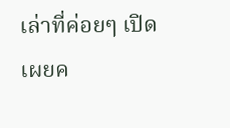เล่าที่ค่อยๆ เปิดเผยค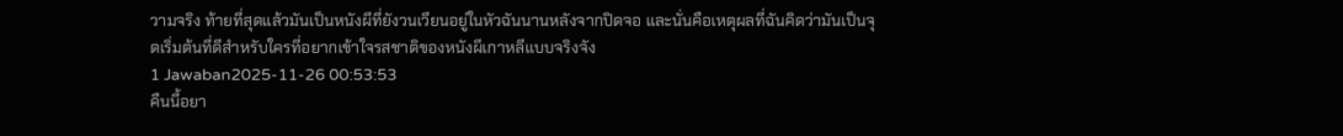วามจริง ท้ายที่สุดแล้วมันเป็นหนังผีที่ยังวนเวียนอยู่ในหัวฉันนานหลังจากปิดจอ และนั่นคือเหตุผลที่ฉันคิดว่ามันเป็นจุดเริ่มต้นที่ดีสำหรับใครที่อยากเข้าใจรสชาติของหนังผีเกาหลีแบบจริงจัง
1 Jawaban2025-11-26 00:53:53
คืนนี้อยา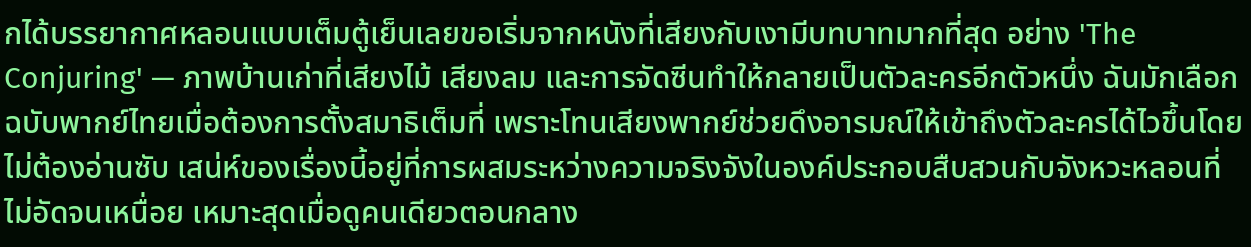กได้บรรยากาศหลอนแบบเต็มตู้เย็นเลยขอเริ่มจากหนังที่เสียงกับเงามีบทบาทมากที่สุด อย่าง 'The Conjuring' — ภาพบ้านเก่าที่เสียงไม้ เสียงลม และการจัดซีนทำให้กลายเป็นตัวละครอีกตัวหนึ่ง ฉันมักเลือกฉบับพากย์ไทยเมื่อต้องการตั้งสมาธิเต็มที่ เพราะโทนเสียงพากย์ช่วยดึงอารมณ์ให้เข้าถึงตัวละครได้ไวขึ้นโดยไม่ต้องอ่านซับ เสน่ห์ของเรื่องนี้อยู่ที่การผสมระหว่างความจริงจังในองค์ประกอบสืบสวนกับจังหวะหลอนที่ไม่อัดจนเหนื่อย เหมาะสุดเมื่อดูคนเดียวตอนกลาง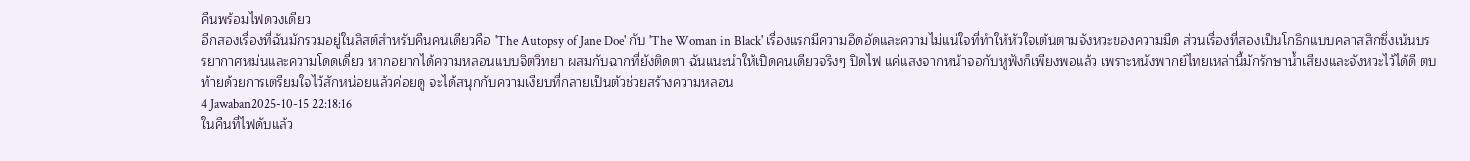คืนพร้อมไฟดวงเดียว
อีกสองเรื่องที่ฉันมักรวมอยู่ในลิสต์สำหรับคืนคนเดียวคือ 'The Autopsy of Jane Doe' กับ 'The Woman in Black' เรื่องแรกมีความอึดอัดและความไม่แน่ใจที่ทำให้หัวใจเต้นตามจังหวะของความมืด ส่วนเรื่องที่สองเป็นโกธิกแบบคลาสสิกซึ่งเน้นบรรยากาศหม่นและความโดดเดี่ยว หากอยากได้ความหลอนแบบจิตวิทยา ผสมกับฉากที่ยังติดตา ฉันแนะนำให้เปิดคนเดียวจริงๆ ปิดไฟ แค่แสงจากหน้าจอกับหูฟังก็เพียงพอแล้ว เพราะหนังพากย์ไทยเหล่านี้มักรักษาน้ำเสียงและจังหวะไว้ได้ดี ตบท้ายด้วยการเตรียมใจไว้สักหน่อยแล้วค่อยดู จะได้สนุกกับความเงียบที่กลายเป็นตัวช่วยสร้างความหลอน
4 Jawaban2025-10-15 22:18:16
ในคืนที่ไฟดับแล้ว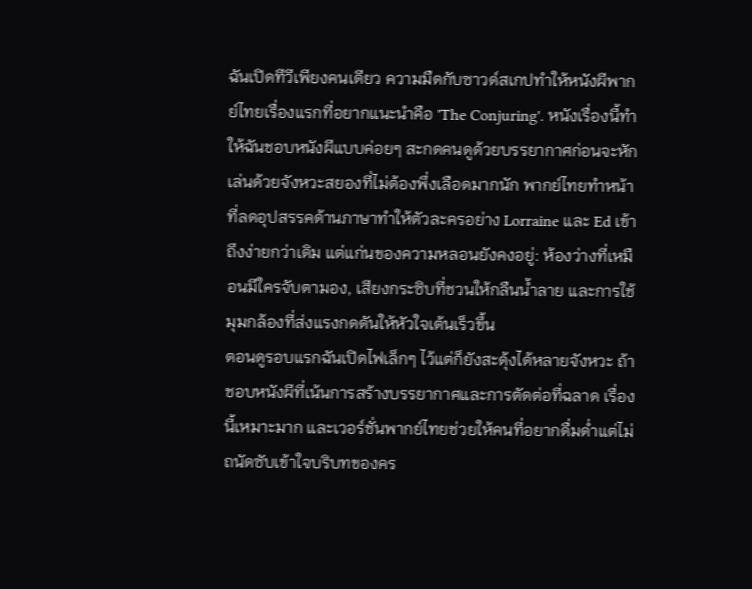ฉันเปิดทีวีเพียงคนเดียว ความมืดกับซาวด์สเกปทำให้หนังผีพากย์ไทยเรื่องแรกที่อยากแนะนำคือ 'The Conjuring'. หนังเรื่องนี้ทำให้ฉันชอบหนังผีแบบค่อยๆ สะกดคนดูด้วยบรรยากาศก่อนจะหักเล่นด้วยจังหวะสยองที่ไม่ต้องพึ่งเลือดมากนัก พากย์ไทยทำหน้าที่ลดอุปสรรคด้านภาษาทำให้ตัวละครอย่าง Lorraine และ Ed เข้าถึงง่ายกว่าเดิม แต่แก่นของความหลอนยังคงอยู่: ห้องว่างที่เหมือนมีใครจับตามอง, เสียงกระซิบที่ชวนให้กลืนน้ำลาย และการใช้มุมกล้องที่ส่งแรงกดดันให้หัวใจเต้นเร็วขึ้น
ตอนดูรอบแรกฉันเปิดไฟเล็กๆ ไว้แต่ก็ยังสะดุ้งได้หลายจังหวะ ถ้าชอบหนังผีที่เน้นการสร้างบรรยากาศและการตัดต่อที่ฉลาด เรื่องนี้เหมาะมาก และเวอร์ชั่นพากย์ไทยช่วยให้คนที่อยากดื่มด่ำแต่ไม่ถนัดซับเข้าใจบริบทของคร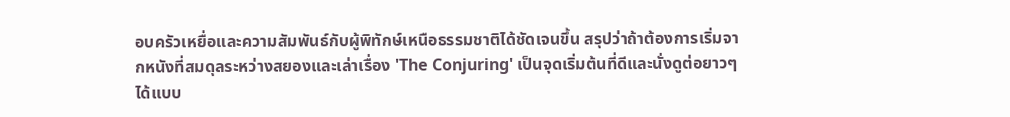อบครัวเหยื่อและความสัมพันธ์กับผู้พิทักษ์เหนือธรรมชาติได้ชัดเจนขึ้น สรุปว่าถ้าต้องการเริ่มจากหนังที่สมดุลระหว่างสยองและเล่าเรื่อง 'The Conjuring' เป็นจุดเริ่มต้นที่ดีและนั่งดูต่อยาวๆ ได้แบบ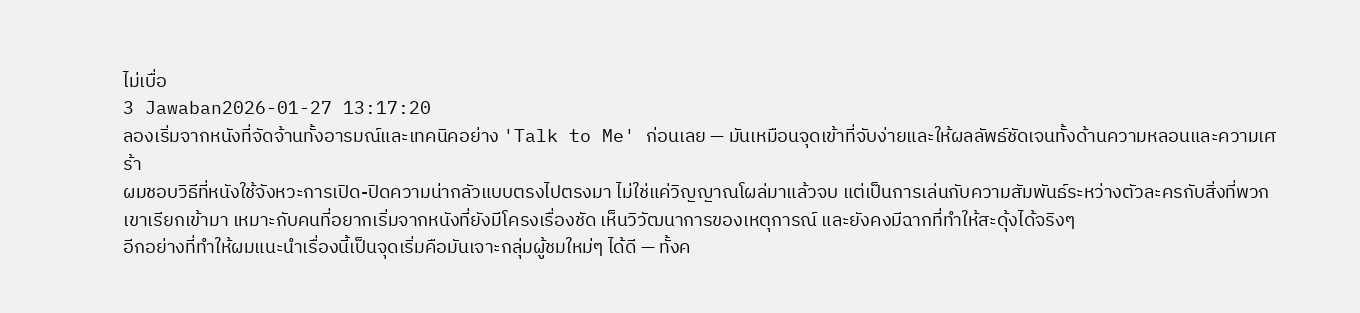ไม่เบื่อ
3 Jawaban2026-01-27 13:17:20
ลองเริ่มจากหนังที่จัดจ้านทั้งอารมณ์และเทคนิคอย่าง 'Talk to Me' ก่อนเลย — มันเหมือนจุดเข้าที่จับง่ายและให้ผลลัพธ์ชัดเจนทั้งด้านความหลอนและความเศร้า
ผมชอบวิธีที่หนังใช้จังหวะการเปิด-ปิดความน่ากลัวแบบตรงไปตรงมา ไม่ใช่แค่วิญญาณโผล่มาแล้วจบ แต่เป็นการเล่นกับความสัมพันธ์ระหว่างตัวละครกับสิ่งที่พวกเขาเรียกเข้ามา เหมาะกับคนที่อยากเริ่มจากหนังที่ยังมีโครงเรื่องชัด เห็นวิวัฒนาการของเหตุการณ์ และยังคงมีฉากที่ทำให้สะดุ้งได้จริงๆ
อีกอย่างที่ทำให้ผมแนะนำเรื่องนี้เป็นจุดเริ่มคือมันเจาะกลุ่มผู้ชมใหม่ๆ ได้ดี — ทั้งค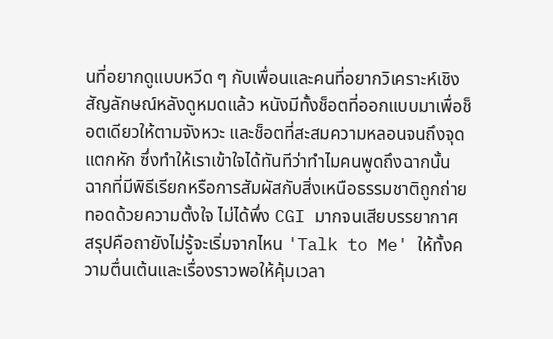นที่อยากดูแบบหวีด ๆ กับเพื่อนและคนที่อยากวิเคราะห์เชิงสัญลักษณ์หลังดูหมดแล้ว หนังมีทั้งช็อตที่ออกแบบมาเพื่อช็อตเดียวให้ตามจังหวะ และช็อตที่สะสมความหลอนจนถึงจุดแตกหัก ซึ่งทำให้เราเข้าใจได้ทันทีว่าทำไมคนพูดถึงฉากนั้น ฉากที่มีพิธีเรียกหรือการสัมผัสกับสิ่งเหนือธรรมชาติถูกถ่ายทอดด้วยความตั้งใจ ไม่ได้พึ่ง CGI มากจนเสียบรรยากาศ
สรุปคือถายังไม่รู้จะเริ่มจากไหน 'Talk to Me' ให้ทั้งความตื่นเต้นและเรื่องราวพอให้คุ้มเวลา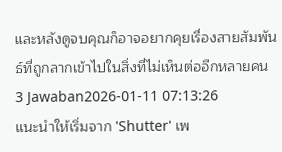และหลังดูจบคุณก็อาจอยากคุยเรื่องสายสัมพันธ์ที่ถูกลากเข้าไปในสิ่งที่ไม่เห็นต่ออีกหลายคน
3 Jawaban2026-01-11 07:13:26
แนะนำให้เริ่มจาก 'Shutter' เพ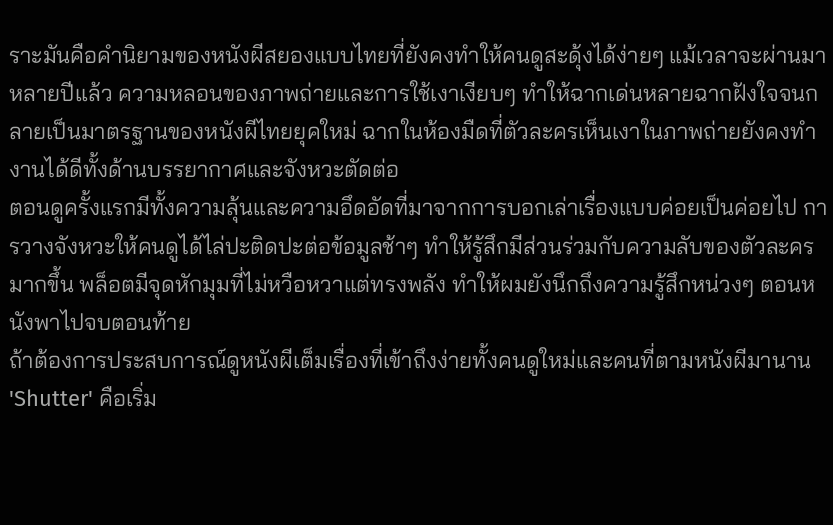ราะมันคือคำนิยามของหนังผีสยองแบบไทยที่ยังคงทำให้คนดูสะดุ้งได้ง่ายๆ แม้เวลาจะผ่านมาหลายปีแล้ว ความหลอนของภาพถ่ายและการใช้เงาเงียบๆ ทำให้ฉากเด่นหลายฉากฝังใจจนกลายเป็นมาตรฐานของหนังผีไทยยุคใหม่ ฉากในห้องมืดที่ตัวละครเห็นเงาในภาพถ่ายยังคงทำงานได้ดีทั้งด้านบรรยากาศและจังหวะตัดต่อ
ตอนดูครั้งแรกมีทั้งความลุ้นและความอึดอัดที่มาจากการบอกเล่าเรื่องแบบค่อยเป็นค่อยไป การวางจังหวะให้คนดูได้ไล่ปะติดปะต่อข้อมูลช้าๆ ทำให้รู้สึกมีส่วนร่วมกับความลับของตัวละครมากขึ้น พล็อตมีจุดหักมุมที่ไม่หวือหวาแต่ทรงพลัง ทำให้ผมยังนึกถึงความรู้สึกหน่วงๆ ตอนหนังพาไปจบตอนท้าย
ถ้าต้องการประสบการณ์ดูหนังผีเต็มเรื่องที่เข้าถึงง่ายทั้งคนดูใหม่และคนที่ตามหนังผีมานาน 'Shutter' คือเริ่ม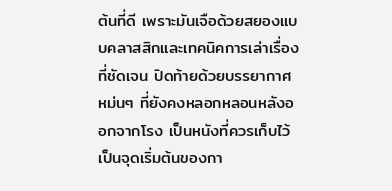ต้นที่ดี เพราะมันเจือด้วยสยองแบบคลาสสิกและเทคนิคการเล่าเรื่องที่ชัดเจน ปิดท้ายด้วยบรรยากาศหม่นๆ ที่ยังคงหลอกหลอนหลังออกจากโรง เป็นหนังที่ควรเก็บไว้เป็นจุดเริ่มต้นของกา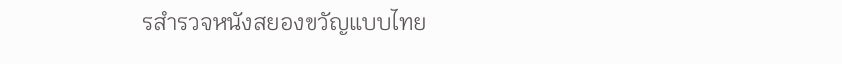รสำรวจหนังสยองขวัญแบบไทย